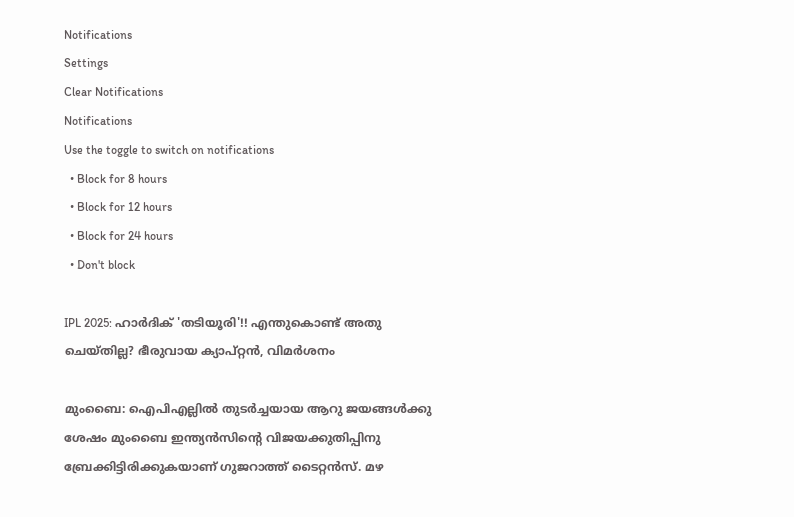Notifications
Settings
Clear Notifications
Notifications
Use the toggle to switch on notifications
  • Block for 8 hours
  • Block for 12 hours
  • Block for 24 hours
  • Don't block

IPL 2025: ഹാര്‍ദിക് 'തടിയൂരി'!! എന്തുകൊണ്ട് അതു ചെയ്തില്ല? ഭീരുവായ ക്യാപ്റ്റന്‍, വിമര്‍ശനം

മുംബൈ: ഐപിഎല്ലില്‍ തുടര്‍ച്ചയായ ആറു ജയങ്ങള്‍ക്കു ശേഷം മുംബൈ ഇന്ത്യന്‍സിന്റെ വിജയക്കുതിപ്പിനു ബ്രേക്കിട്ടിരിക്കുകയാണ് ഗുജറാത്ത് ടൈറ്റന്‍സ്. മഴ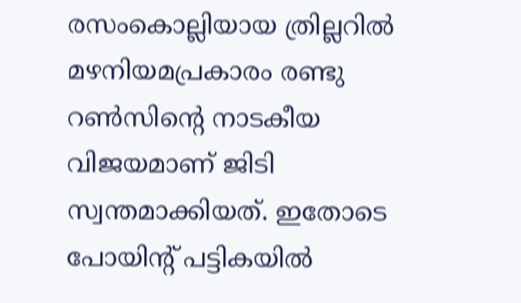രസംകൊല്ലിയായ ത്രില്ലറില്‍ മഴനിയമപ്രകാരം രണ്ടു റണ്‍സിന്റെ നാടകീയ വിജയമാണ് ജിടി സ്വന്തമാക്കിയത്. ഇതോടെ പോയിന്റ് പട്ടികയില്‍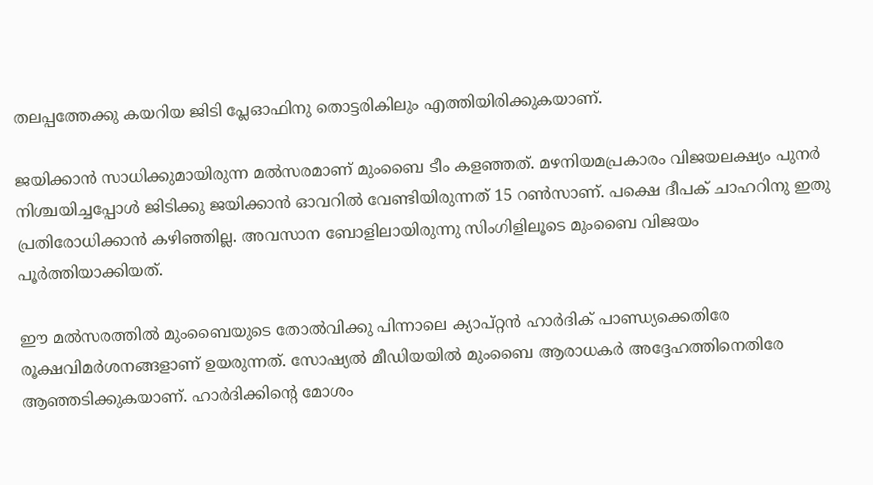തലപ്പത്തേക്കു കയറിയ ജിടി പ്ലേഓഫിനു തൊട്ടരികിലും എത്തിയിരിക്കുകയാണ്.

ജയിക്കാന്‍ സാധിക്കുമായിരുന്ന മല്‍സരമാണ് മുംബൈ ടീം കളഞ്ഞത്. മഴനിയമപ്രകാരം വിജയലക്ഷ്യം പുനര്‍ നിശ്ചയിച്ചപ്പോള്‍ ജിടിക്കു ജയിക്കാന്‍ ഓവറില്‍ വേണ്ടിയിരുന്നത് 15 റണ്‍സാണ്. പക്ഷെ ദീപക് ചാഹറിനു ഇതു പ്രതിരോധിക്കാന്‍ കഴിഞ്ഞില്ല. അവസാന ബോളിലായിരുന്നു സിംഗിളിലൂടെ മുംബൈ വിജയം പൂര്‍ത്തിയാക്കിയത്.

ഈ മല്‍സരത്തില്‍ മുംബൈയുടെ തോല്‍വിക്കു പിന്നാലെ ക്യാപ്റ്റന്‍ ഹാര്‍ദിക് പാണ്ഡ്യക്കെതിരേ രൂക്ഷവിമര്‍ശനങ്ങളാണ് ഉയരുന്നത്. സോഷ്യല്‍ മീഡിയയില്‍ മുംബൈ ആരാധകര്‍ അദ്ദേഹത്തിനെതിരേ ആഞ്ഞടിക്കുകയാണ്. ഹാര്‍ദിക്കിന്റെ മോശം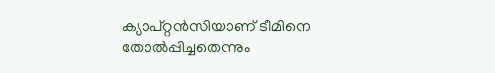ക്യാപ്റ്റന്‍സിയാണ് ടീമിനെ തോല്‍പ്പിച്ചതെന്നും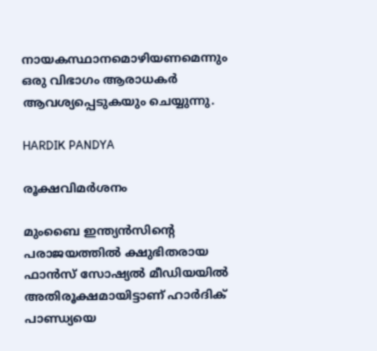നായകസ്ഥാനമൊഴിയണമെന്നും ഒരു വിഭാഗം ആരാധകര്‍ ആവശ്യപ്പെടുകയും ചെയ്യുന്നു.

HARDIK PANDYA

രൂക്ഷവിമര്‍ശനം

മുംബൈ ഇന്ത്യന്‍സിന്റെ പരാജയത്തില്‍ ക്ഷുഭിതരായ ഫാന്‍സ് സോഷ്യല്‍ മീഡിയയില്‍ അതിരൂക്ഷമായിട്ടാണ് ഹാര്‍ദിക് പാണ്ഡ്യയെ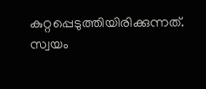കുറ്റപ്പെടുത്തിയിരിക്കുന്നത്. സ്വയം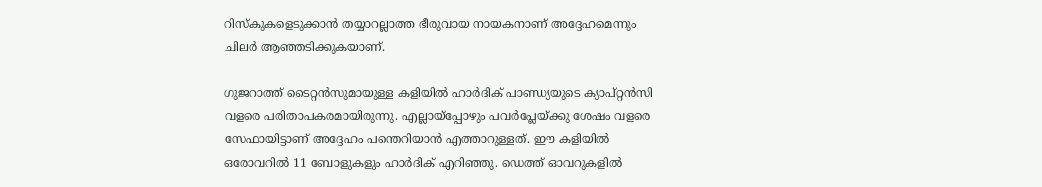റിസ്‌കുകളെടുക്കാന്‍ തയ്യാറല്ലാത്ത ഭീരുവായ നായകനാണ് അദ്ദേഹമെന്നും ചിലര്‍ ആഞ്ഞടിക്കുകയാണ്.

ഗുജറാത്ത് ടൈറ്റന്‍സുമായുള്ള കളിയില്‍ ഹാര്‍ദിക് പാണ്ഡ്യയുടെ ക്യാപ്റ്റന്‍സി വളരെ പരിതാപകരമായിരുന്നു. എല്ലായ്‌പ്പോഴും പവര്‍പ്ലേയ്ക്കു ശേഷം വളരെ സേഫായിട്ടാണ് അദ്ദേഹം പന്തെറിയാന്‍ എത്താറുള്ളത്. ഈ കളിയില്‍ ഒരോവറില്‍ 11 ബോളുകളും ഹാര്‍ദിക് എറിഞ്ഞു. ഡെത്ത് ഓവറുകളില്‍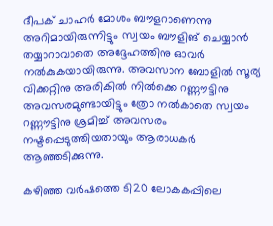ദീപക് ചാഹര്‍ മോശം ബൗളറാണെന്നു അറിമായിരുന്നിട്ടും സ്വയം ബൗളിങ് ചെയ്യാന്‍ തയ്യാറാവാതെ അദ്ദേഹത്തിനു ഓവര്‍ നല്‍കുകയായിരുന്നു. അവസാന ബോളില്‍ സൂര്യ വിക്കറ്റിനു അരികില്‍ നില്‍ക്കെ റണ്ണൗട്ടിനു അവസരമുണ്ടായിട്ടും ത്രോ നല്‍കാതെ സ്വയം റണ്ണൗട്ടിനു ശ്രമിച്ച് അവസരം നഷ്ടപ്പെടുത്തിയതായും ആരാധകര്‍ ആഞ്ഞടിക്കുന്നു.

കഴിഞ്ഞ വര്‍ഷത്തെ ടി20 ലോകകപ്പിലെ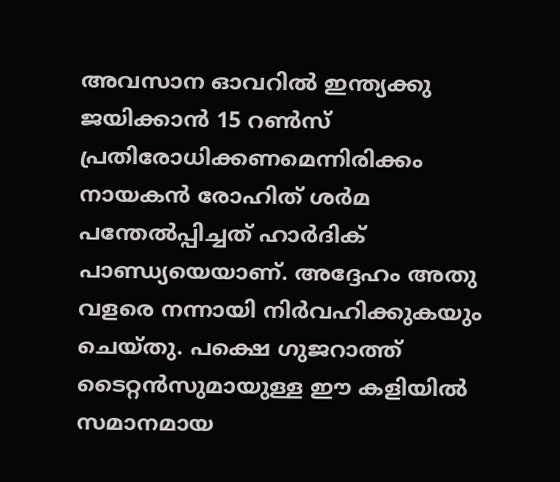അവസാന ഓവറില്‍ ഇന്ത്യക്കു ജയിക്കാന്‍ 15 റണ്‍സ് പ്രതിരോധിക്കണമെന്നിരിക്കം നായകന്‍ രോഹിത് ശര്‍മ പന്തേല്‍പ്പിച്ചത് ഹാര്‍ദിക് പാണ്ഡ്യയെയാണ്. അദ്ദേഹം അതു വളരെ നന്നായി നിര്‍വഹിക്കുകയും ചെയ്തു. പക്ഷെ ഗുജറാത്ത് ടൈറ്റന്‍സുമായുള്ള ഈ കളിയില്‍ സമാനമായ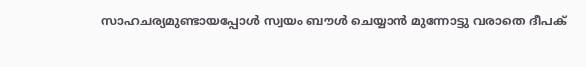സാഹചര്യമുണ്ടായപ്പോള്‍ സ്വയം ബൗള്‍ ചെയ്യാന്‍ മുന്നോട്ടു വരാതെ ദീപക്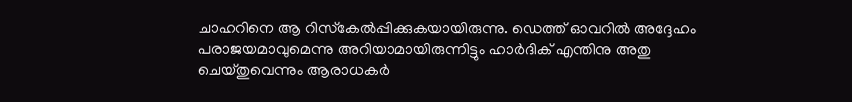ചാഹറിനെ ആ റിസ്‌കേല്‍പ്പിക്കുകയായിരുന്നു. ഡെത്ത് ഓവറില്‍ അദ്ദേഹം പരാജയമാവുമെന്നു അറിയാമായിരുന്നിട്ടും ഹാര്‍ദിക് എന്തിനു അതു ചെയ്തുവെന്നും ആരാധകര്‍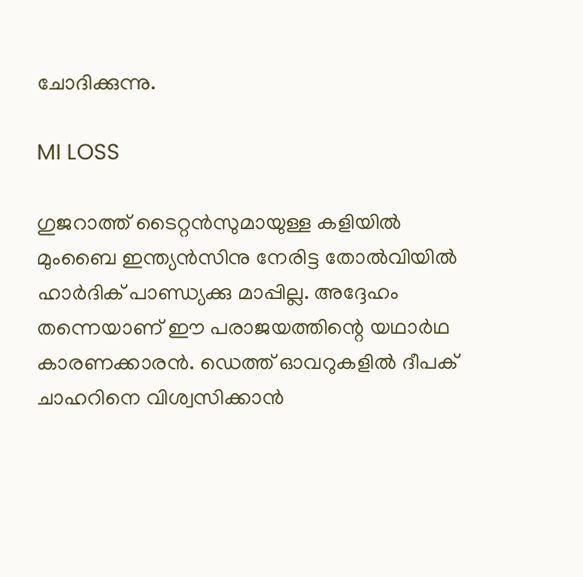ചോദിക്കുന്നു.

MI LOSS

ഗുജറാത്ത് ടൈറ്റന്‍സുമായുള്ള കളിയില്‍ മുംബൈ ഇന്ത്യന്‍സിനു നേരിട്ട തോല്‍വിയില്‍ ഹാര്‍ദിക് പാണ്ഡ്യക്കു മാപ്പില്ല. അദ്ദേഹം തന്നെയാണ് ഈ പരാജയത്തിന്റെ യഥാര്‍ഥ കാരണക്കാരന്‍. ഡെത്ത് ഓവറുകളില്‍ ദീപക് ചാഹറിനെ വിശ്വസിക്കാന്‍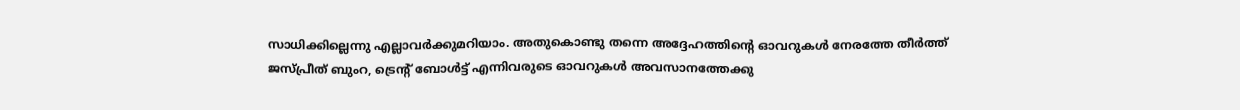സാധിക്കില്ലെന്നു എല്ലാവര്‍ക്കുമറിയാം. അതുകൊണ്ടു തന്നെ അദ്ദേഹത്തിന്റെ ഓവറുകള്‍ നേരത്തേ തീര്‍ത്ത് ജസ്പ്രീത് ബുംറ, ട്രെന്റ് ബോള്‍ട്ട് എന്നിവരുടെ ഓവറുകള്‍ അവസാനത്തേക്കു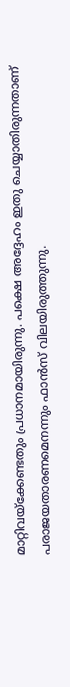മാറ്റിവയ്‌ക്കേണ്ടതും പ്രധാനമായിരുന്നു. പക്ഷെ അദ്ദേഹം ഇതു ചെയ്യാതിരുന്നതാണ് പരാജയതാരണമെനന്നും ഫാന്‍സ് വിലയിരുത്തുന്നു.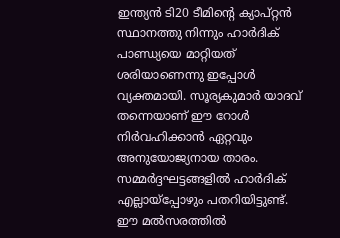ഇന്ത്യന്‍ ടി20 ടീമിന്റെ ക്യാപ്റ്റന്‍ സ്ഥാനത്തു നിന്നും ഹാര്‍ദിക് പാണ്ഡ്യയെ മാറ്റിയത് ശരിയാണെന്നു ഇപ്പോള്‍ വ്യക്തമായി. സൂര്യകുമാര്‍ യാദവ് തന്നെയാണ് ഈ റോള്‍ നിര്‍വഹിക്കാന്‍ ഏറ്റവും അനുയോജ്യനായ താരം. സമ്മര്‍ദ്ദഘട്ടങ്ങളില്‍ ഹാര്‍ദിക് എല്ലായ്‌പ്പോഴും പതറിയിട്ടുണ്ട്. ഈ മല്‍സരത്തില്‍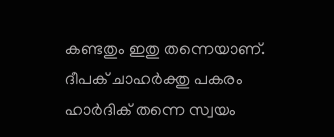കണ്ടതും ഇതു തന്നെയാണ്. ദീപക് ചാഹര്‍ക്തു പകരം ഹാര്‍ദിക് തന്നെ സ്വയം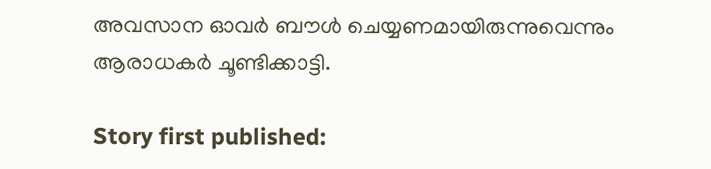അവസാന ഓവര്‍ ബൗള്‍ ചെയ്യണമായിരുന്നുവെന്നും ആരാധകര്‍ ചൂണ്ടിക്കാട്ടി.

Story first published: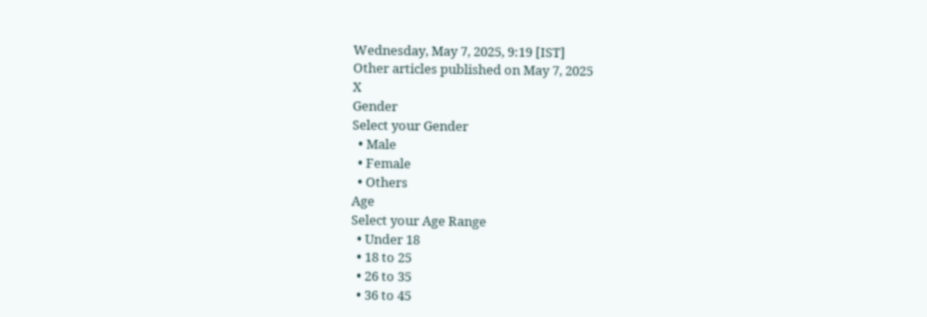Wednesday, May 7, 2025, 9:19 [IST]
Other articles published on May 7, 2025
X
Gender
Select your Gender
  • Male
  • Female
  • Others
Age
Select your Age Range
  • Under 18
  • 18 to 25
  • 26 to 35
  • 36 to 45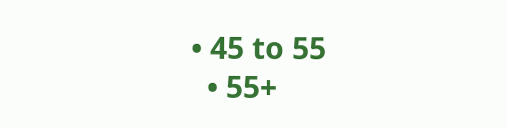• 45 to 55
  • 55+